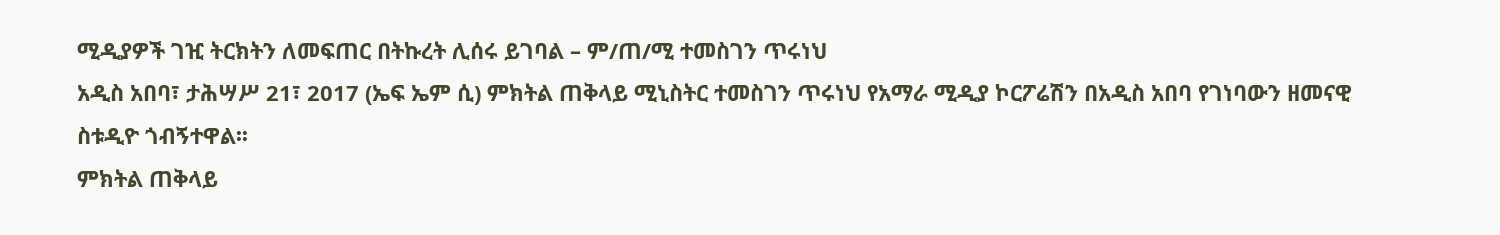ሚዲያዎች ገዢ ትርክትን ለመፍጠር በትኩረት ሊሰሩ ይገባል – ም/ጠ/ሚ ተመስገን ጥሩነህ
አዲስ አበባ፣ ታሕሣሥ 21፣ 2017 (ኤፍ ኤም ሲ) ምክትል ጠቅላይ ሚኒስትር ተመስገን ጥሩነህ የአማራ ሚዲያ ኮርፖሬሽን በአዲስ አበባ የገነባውን ዘመናዊ ስቱዲዮ ጎብኝተዋል፡፡
ምክትል ጠቅላይ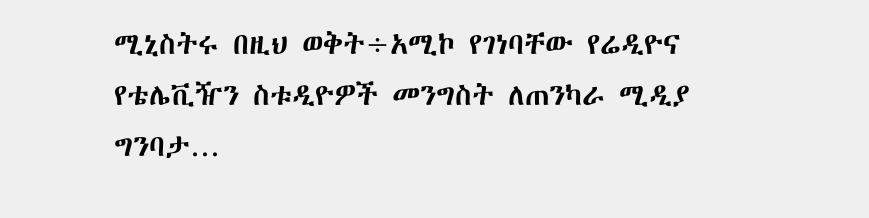ሚኒስትሩ በዚህ ወቅት÷አሚኮ የገነባቸው የሬዲዮና የቴሌቪዥን ስቱዲዮዎች መንግስት ለጠንካራ ሚዲያ ግንባታ…